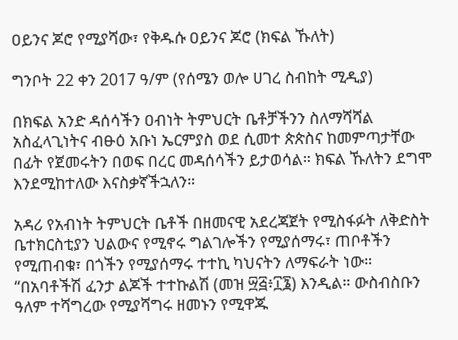ዐይንና ጆሮ የሚያሻው፣ የቅዱሱ ዐይንና ጆሮ (ክፍል ኹለት)

ግንቦት 22 ቀን 2017 ዓ/ም (የሰሜን ወሎ ሀገረ ስብከት ሚዲያ)

በክፍል አንድ ዳሰሳችን ዐብነት ትምህርት ቤቶቻችንን ስለማሻሻል አስፈላጊነትና ብፁዕ አቡነ ኤርምያስ ወደ ሲመተ ጵጵስና ከመምጣታቸው በፊት የጀመሩትን በወፍ በረር መዳሰሳችን ይታወሳል። ክፍል ኹለትን ደግሞ እንደሚከተለው እናስቃኛችኋለን።

አዳሪ የአብነት ትምህርት ቤቶች በዘመናዊ አደረጃጀት የሚስፋፉት ለቅድስት ቤተክርስቲያን ህልውና የሚኖሩ ግልገሎችን የሚያሰማሩ፣ ጠቦቶችን የሚጠብቁ፣ በጎችን የሚያሰማሩ ተተኪ ካህናትን ለማፍራት ነው። “በአባቶችሽ ፈንታ ልጆች ተተኩልሽ (መዝ ፵፭፥፲፮) እንዲል። ውስብስቡን ዓለም ተሻግረው የሚያሻግሩ ዘመኑን የሚዋጁ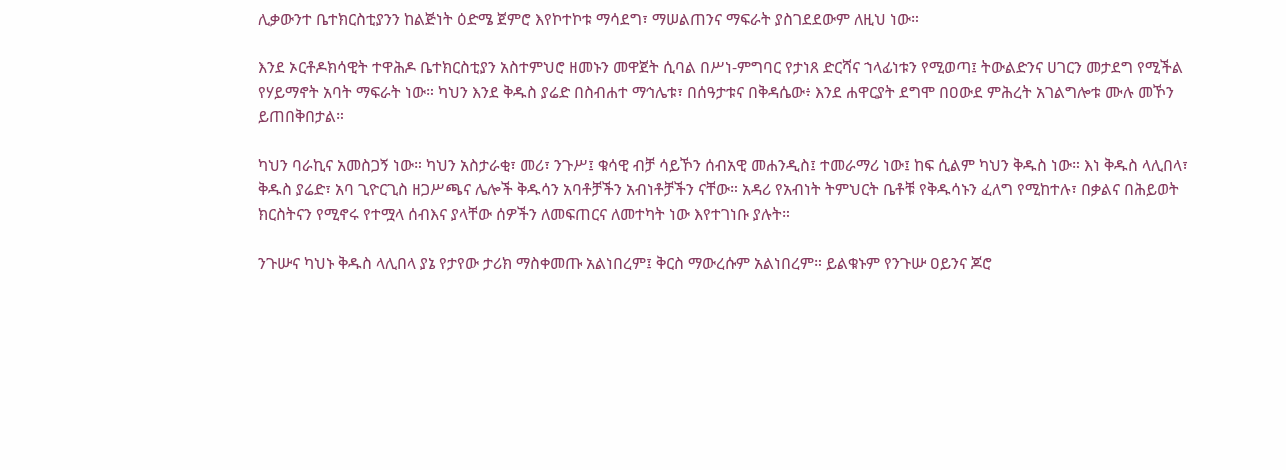ሊቃውንተ ቤተክርስቲያንን ከልጅነት ዕድሜ ጀምሮ እየኮተኮቱ ማሳደግ፣ ማሠልጠንና ማፍራት ያስገደደውም ለዚህ ነው።

እንደ ኦርቶዶክሳዊት ተዋሕዶ ቤተክርስቲያን አስተምህሮ ዘመኑን መዋጀት ሲባል በሥነ-ምግባር የታነጸ ድርሻና ኀላፊነቱን የሚወጣ፤ ትውልድንና ሀገርን መታደግ የሚችል የሃይማኖት አባት ማፍራት ነው። ካህን እንደ ቅዱስ ያሬድ በስብሐተ ማኅሌቱ፣ በሰዓታቱና በቅዳሴው፥ እንደ ሐዋርያት ደግሞ በዐውደ ምሕረት አገልግሎቱ ሙሉ መኾን ይጠበቅበታል።

ካህን ባራኪና አመስጋኝ ነው። ካህን አስታራቂ፣ መሪ፣ ንጉሥ፤ ቁሳዊ ብቻ ሳይኾን ሰብአዊ መሐንዲስ፤ ተመራማሪ ነው፤ ከፍ ሲልም ካህን ቅዱስ ነው። እነ ቅዱስ ላሊበላ፣ ቅዱስ ያሬድ፣ አባ ጊዮርጊስ ዘጋሥጫና ሌሎች ቅዱሳን አባቶቻችን አብነቶቻችን ናቸው። አዳሪ የአብነት ትምህርት ቤቶቹ የቅዱሳኑን ፈለግ የሚከተሉ፣ በቃልና በሕይወት ክርስትናን የሚኖሩ የተሟላ ሰብእና ያላቸው ሰዎችን ለመፍጠርና ለመተካት ነው እየተገነቡ ያሉት።

ንጉሡና ካህኑ ቅዱስ ላሊበላ ያኔ የታየው ታሪክ ማስቀመጡ አልነበረም፤ ቅርስ ማውረሱም አልነበረም። ይልቁኑም የንጉሡ ዐይንና ጆሮ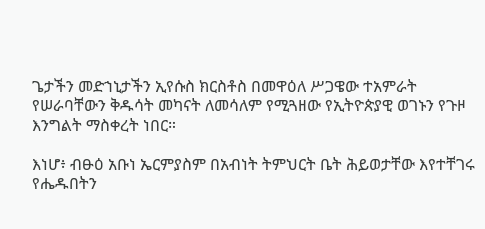ጌታችን መድኀኒታችን ኢየሱስ ክርስቶስ በመዋዕለ ሥጋዌው ተአምራት የሠራባቸውን ቅዱሳት መካናት ለመሳለም የሚጓዘው የኢትዮጵያዊ ወገኑን የጉዞ እንግልት ማስቀረት ነበር።

እነሆ፥ ብፁዕ አቡነ ኤርምያስም በአብነት ትምህርት ቤት ሕይወታቸው እየተቸገሩ የሔዱበትን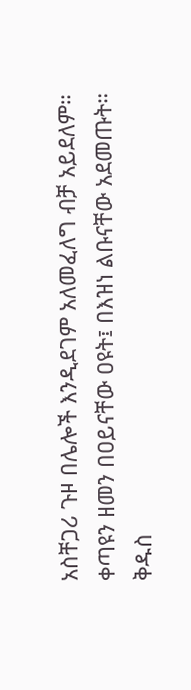አስቸጋሪ ጉዞ በሌሎች እንዲደገም አለመፈለግ ብቻ አይደለም። ቀጣዩን ዘመን በዐይናቸው ዐዩት፤ በእዝነ ልቡናቸው አደመጡት። ቅዱስ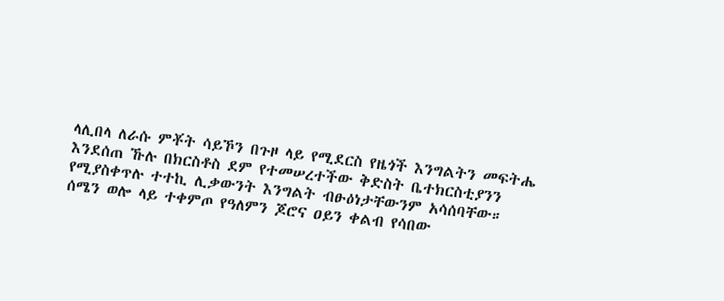ላሊበላ ለራሱ ምቾት ሳይኾን በጉዞ ላይ የሚደርስ የዜጎች እንግልትን መፍትሔ እንደሰጠ ኹሉ በክርስቶስ ደም የተመሠረተችው ቅድስት ቤተክርስቲያንን የሚያስቀጥሉ ተተኪ ሊቃውንት እንግልት ብፁዕነታቸውንም አሳሰባቸው። ሰሜን ወሎ ላይ ተቀምጦ የዓለምን ጆሮና ዐይን ቀልብ የሳበው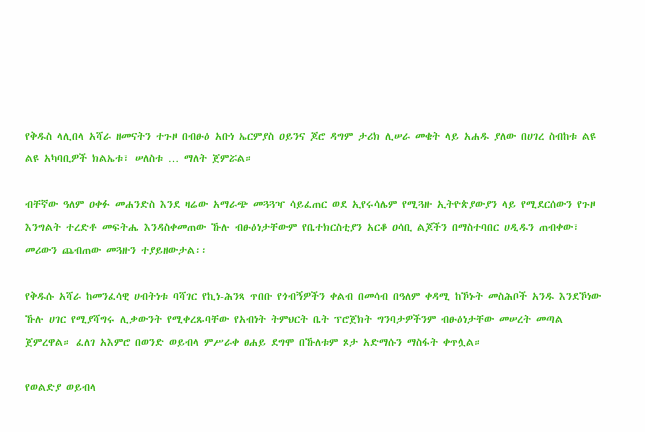የቅዱስ ላሊበላ አሻራ ዘመናትን ተጉዞ በብፁዕ አቡነ ኤርምያስ ዐይንና ጆሮ ዳግም ታሪክ ሊሠራ መቄት ላይ አሐዱ ያለው በሀገረ ስብከቱ ልዩ ልዩ አካባቢዎች ክልኤቱ፣ ሠለስቱ … ማለት ጀምሯል።

ብቸኛው ዓለም ዐቀፉ መሐንድስ እንደ ዛሬው አማራጭ መጓጓዣ ሳይፈጠር ወደ ኢየሩሳሌም የሚጓዙ ኢትዮጵያውያን ላይ የሚደርሰውን የጉዞ እንግልት ተረድቶ መፍትሔ እንዳስቀመጠው ኹሉ ብፁዕነታቸውም የቤተክርስቲያን አርቆ ዐሳቢ ልጆችን በማስተባበር ሀዲዱን ጠብቀው፣ መሪውን ጨብጠው መጓዙን ተያይዘውታል፡፡

የቅዱሱ አሻራ ከመንፈሳዊ ሀብትነቱ ባሻገር የኪነ-ሕንጻ ጥበቡ የጎብኝዎችን ቀልብ በመሳብ በዓለም ቀዳሚ ከኾኑት መስሕቦች አንዱ እንደኾነው ኹሉ ሀገር የሚያሻግሩ ሊቃውንት የሚቀረጹባቸው የአብነት ትምህርት ቤት ፕሮጀክት ግንባታዎችንም ብፁዕነታቸው መሠረት መጣል ጀምረዋል። ፈለገ አእምሮ በወንድ ወይብላ ምሥራቀ ፀሐይ ደግሞ በኹለቱም ጾታ አድማሱን ማስፋት ቀጥሏል።

የወልድያ ወይብላ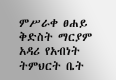ምሥራቀ ፀሐይ ቅድስት ማርያም አዳሪ የአብነት ትምህርት ቤት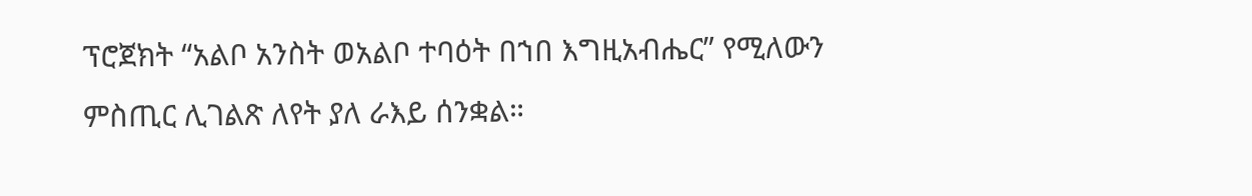ፕሮጀክት “አልቦ አንስት ወአልቦ ተባዕት በኀበ እግዚአብሔር” የሚለውን ምስጢር ሊገልጽ ለየት ያለ ራእይ ሰንቋል።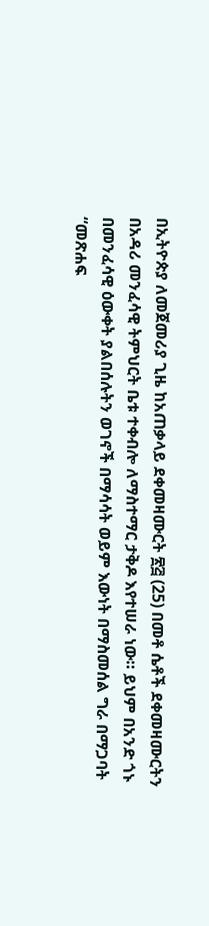በኢትዮጵያ ለመጀመሪያ ጊዜ ከአጠቃላይ ደቀመዛሙርት ፳፭ (25) በመቶ ሴቶች ደቀመዛሙርትን በአዳሪ መንፈሳዊ ትምህርት ቤቱ ተቀብሎ ለማስተማር ታቅዶ እየተሠራ ነው። ይህም በአንድ ጎኑ በመንፈሳዊ ዕውቀት ያልበሰሉትን ወገኖች በማሳሳት ወይም እውነት በማስመሰል ግራ በማጋባት “መጽሐፍ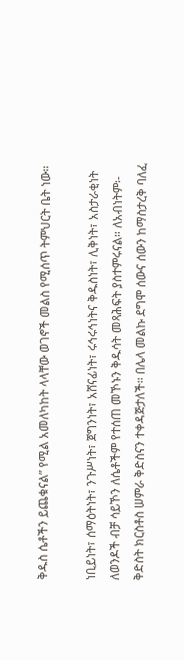ቅዱስ ሴቶችን ይጨቁናል” የሚል አመለካከት ላላቸው ወገኖች መልስ የሚሰጥ ትምህርት ቤት ነው።

ነቢይነት፣ ሰማዕትነት፣ ንጉሥነት፣ ጀግንነት፣ አሸናፊነት፣ ሩኅሩኅነትና ቅዱስነት፣ ሊቅነት፣ አስታራቂነት ለወንዶች ብቻ ሳይኾን ለሴቶችም የተሰጠ መኾኑን ቅዱሳት መጻሕፍት ያስተምሩናል። ለአብነትም፡- ቅድስት ክርስቶስ ሠምራ ቅድስናን ተቀዳጅታለች። በሌላ መልኩ ደግሞ ሰውና ሰውን ከማስታረቅ ባለፈ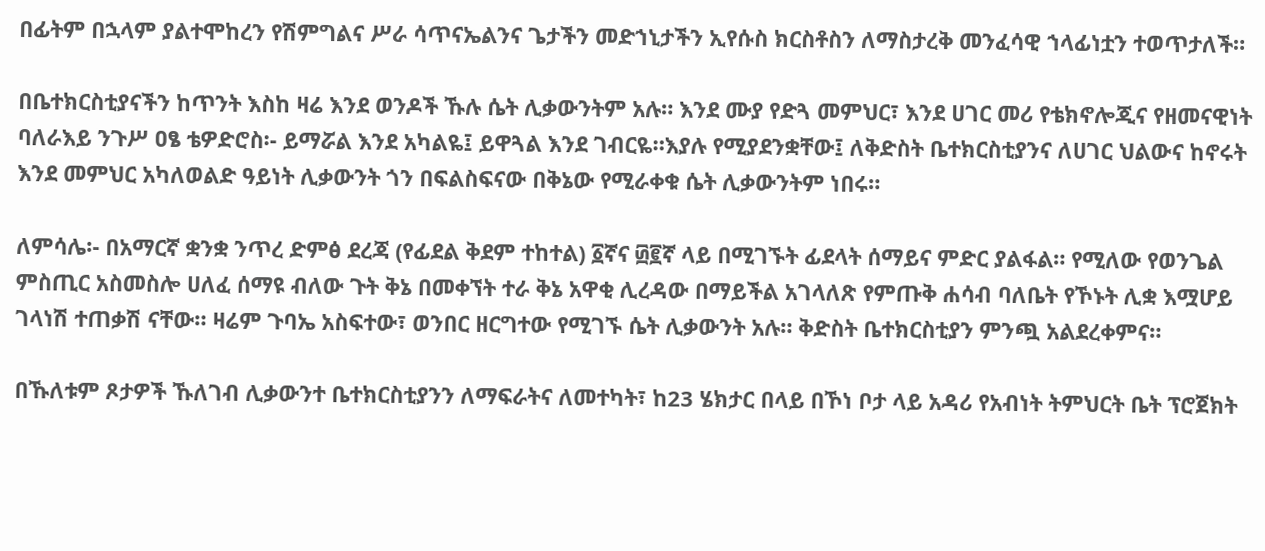በፊትም በኋላም ያልተሞከረን የሽምግልና ሥራ ሳጥናኤልንና ጌታችን መድኀኒታችን ኢየሱስ ክርስቶስን ለማስታረቅ መንፈሳዊ ኀላፊነቷን ተወጥታለች።

በቤተክርስቲያናችን ከጥንት እስከ ዛሬ እንደ ወንዶች ኹሉ ሴት ሊቃውንትም አሉ። እንደ ሙያ የድጓ መምህር፣ እንደ ሀገር መሪ የቴክኖሎጂና የዘመናዊነት ባለራእይ ንጉሥ ዐፄ ቴዎድሮስ፡- ይማሯል እንደ አካልዬ፤ ይዋጓል እንደ ገብርዬ።እያሉ የሚያደንቋቸው፤ ለቅድስት ቤተክርስቲያንና ለሀገር ህልውና ከኖሩት እንደ መምህር አካለወልድ ዓይነት ሊቃውንት ጎን በፍልስፍናው በቅኔው የሚራቀቁ ሴት ሊቃውንትም ነበሩ።

ለምሳሌ፡- በአማርኛ ቋንቋ ንጥረ ድምፅ ደረጃ (የፊደል ቅደም ተከተል) ፩ኛና ፴፪ኛ ላይ በሚገኙት ፊደላት ሰማይና ምድር ያልፋል። የሚለው የወንጌል ምስጢር አስመስሎ ሀለፈ ሰማዩ ብለው ጉት ቅኔ በመቀኘት ተራ ቅኔ አዋቂ ሊረዳው በማይችል አገላለጽ የምጡቅ ሐሳብ ባለቤት የኾኑት ሊቋ እሟሆይ ገላነሽ ተጠቃሽ ናቸው። ዛሬም ጉባኤ አስፍተው፣ ወንበር ዘርግተው የሚገኙ ሴት ሊቃውንት አሉ። ቅድስት ቤተክርስቲያን ምንጯ አልደረቀምና።

በኹለቱም ጾታዎች ኹለገብ ሊቃውንተ ቤተክርስቲያንን ለማፍራትና ለመተካት፣ ከ23 ሄክታር በላይ በኾነ ቦታ ላይ አዳሪ የአብነት ትምህርት ቤት ፕሮጀክት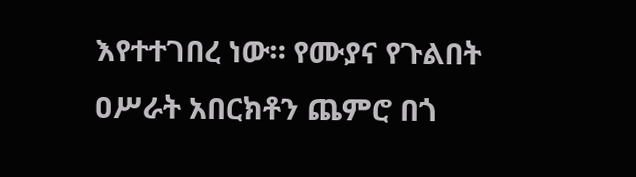እየተተገበረ ነው። የሙያና የጉልበት ዐሥራት አበርክቶን ጨምሮ በጎ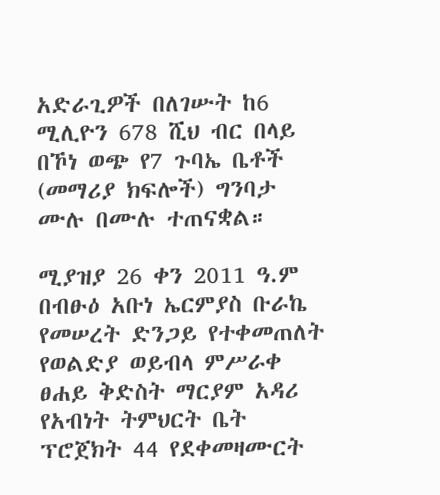አድራጊዎች በለገሡት ከ6 ሚሊዮን 678 ሺህ ብር በላይ በኾነ ወጭ የ7 ጉባኤ ቤቶች (መማሪያ ክፍሎች) ግንባታ ሙሉ በሙሉ ተጠናቋል።

ሚያዝያ 26 ቀን 2011 ዓ.ም በብፁዕ አቡነ ኤርምያስ ቡራኬ የመሠረት ድንጋይ የተቀመጠለት የወልድያ ወይብላ ምሥራቀ ፀሐይ ቅድስት ማርያም አዳሪ የአብነት ትምህርት ቤት ፕሮጀክት 44 የደቀመዛሙርት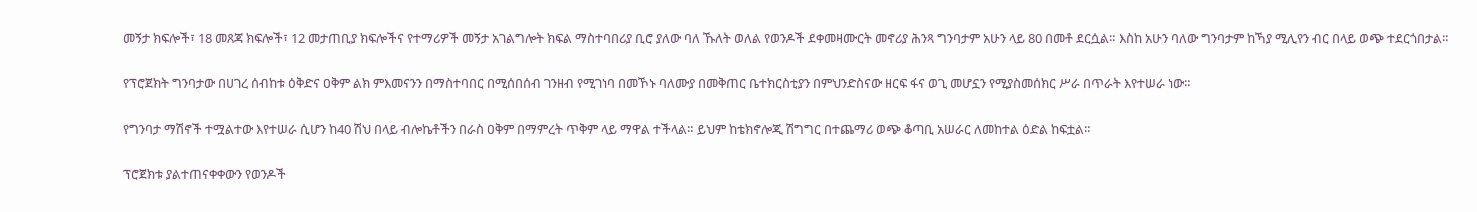መኝታ ክፍሎች፣ 18 መጸጃ ክፍሎች፣ 12 መታጠቢያ ክፍሎችና የተማሪዎች መኝታ አገልግሎት ክፍል ማስተባበሪያ ቢሮ ያለው ባለ ኹለት ወለል የወንዶች ደቀመዛሙርት መኖሪያ ሕንጻ ግንባታም አሁን ላይ 80 በመቶ ደርሷል። እስከ አሁን ባለው ግንባታም ከኻያ ሚሊየን ብር በላይ ወጭ ተደርጎበታል።

የፕሮጀክት ግንባታው በሀገረ ሰብከቱ ዕቅድና ዐቅም ልክ ምእመናንን በማስተባበር በሚሰበሰብ ገንዘብ የሚገነባ በመኾኑ ባለሙያ በመቅጠር ቤተክርስቲያን በምህንድስናው ዘርፍ ፋና ወጊ መሆኗን የሚያስመሰክር ሥራ በጥራት እየተሠራ ነው።

የግንባታ ማሽኖች ተሟልተው እየተሠራ ሲሆን ከ40 ሽህ በላይ ብሎኬቶችን በራስ ዐቅም በማምረት ጥቅም ላይ ማዋል ተችላል። ይህም ከቴክኖሎጂ ሽግግር በተጨማሪ ወጭ ቆጣቢ አሠራር ለመከተል ዕድል ከፍቷል።

ፕሮጀክቱ ያልተጠናቀቀውን የወንዶች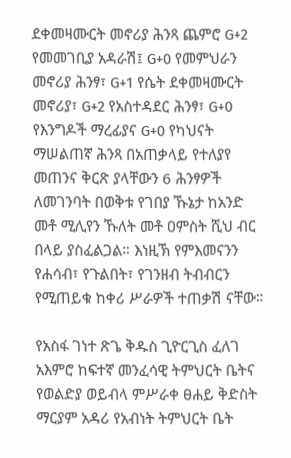ደቀመዛሙርት መኖሪያ ሕንጻ ጨምሮ G+2 የመመገቢያ አዳራሽ፤ G+0 የመምህራን መኖሪያ ሕንፃ፣ G+1 የሴት ደቀመዛሙርት መኖሪያ፣ G+2 የአስተዳደር ሕንፃ፣ G+0 የእንግዶች ማረፊያና G+0 የካህናት ማሠልጠኛ ሕንጻ በአጠቃላይ የተለያየ መጠንና ቅርጽ ያላቸውን 6 ሕንፃዎች ለመገንባት በወቅቱ የገበያ ኹኔታ ከአንድ መቶ ሚሊየን ኹለት መቶ ዐምስት ሺህ ብር በላይ ያስፈልጋል። እነዚኽ የምእመናንን የሐሳብ፣ የጉልበት፣ የገንዘብ ትብብርን የሚጠይቁ ከቀሪ ሥራዎች ተጠቃሽ ናቸው።

የአስፋ ገነተ ጽጌ ቅዱስ ጊዮርጊስ ፈለገ አእምሮ ከፍተኛ መንፈሳዊ ትምህርት ቤትና የወልድያ ወይብላ ምሥራቀ ፀሐይ ቅድስት ማርያም አዳሪ የአብነት ትምህርት ቤት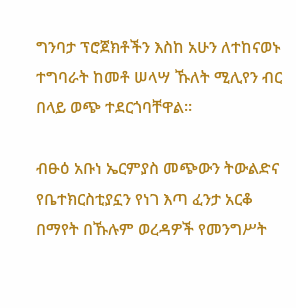ግንባታ ፕሮጀክቶችን እስከ አሁን ለተከናወኑ ተግባራት ከመቶ ሠላሣ ኹለት ሚሊየን ብር በላይ ወጭ ተደርጎባቸዋል።

ብፁዕ አቡነ ኤርምያስ መጭውን ትውልድና የቤተክርስቲያኗን የነገ እጣ ፈንታ አርቆ በማየት በኹሉም ወረዳዎች የመንግሥት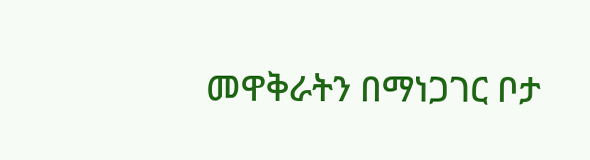መዋቅራትን በማነጋገር ቦታ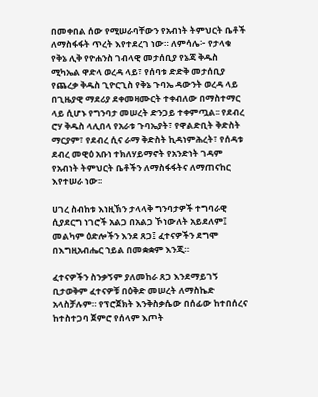በመቀበል ሰው የሚሠራባቸውን የአብነት ትምህርት ቤቶች ለማስፋፋት ጥረት እየተደረገ ነው። ለምሳሌ፦ የታላቁ የቅኔ ሊቅ የዮሐንስ ገብላዊ መታሰቢያ የኔጃ ቅዱስ ሚካኤል ዋድላ ወረዳ ላይ፣ የሰባቱ ድድቅ መታሰቢያ የጨረቃ ቅዱስ ጊዮርጊስ የቅኔ ጉባኤ ዳውንት ወረዳ ላይ በጊዜያዊ ማደሪያ ደቀመዛሙርት ተቀብለው በማስተማር ላይ ሲሆኑ የግንባታ መሠረት ድንጋይ ተቀምጧል፡፡ የደብረ ሮሃ ቅዱስ ላሊበላ የአራቱ ጉባኤያት፣ የዋልድቢት ቅድስት ማርያም፣ የደብረ ሲና ራማ ቅድስት ኪዳነምሕረት፣ የሰዳቱ ደብረ መዊዕ አቡነ ተክለሃይማኖት የአንድነት ገዳም የአብነት ትምህርት ቤቶችን ለማስፋፋትና ለማጠናከር እየተሠራ ነው፡፡

ሀገረ ስብከቱ እነዚኽን ታላላቅ ግንባታዎች ተግባራዊ ሲያደርግ ነገሮች አልጋ በአልጋ ኾነውለት አይደለም፤ መልካም ዕድሎችን እንደ ጸጋ፤ ፈተናዎችን ደግሞ በእግዚአብሔር ኀይል በመቋቋም እንጂ።

ፈተናዎችን ስንቃኝም ያለመከራ ጸጋ እንደማይገኝ ቢታወቅም ፈተናዎቹ በዕቅድ መሠረት ለማስኬድ አላስቻሉም። የፕሮጀክት እንቅስቃሴው በሰፊው ከተበሰረና ከተስተጋባ ጀምሮ የሰላም እጦት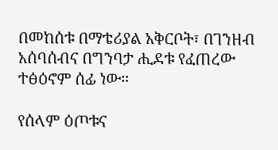በመከሰቱ በማቴሪያል አቅርቦት፣ በገንዘብ አሰባሰብና በግንባታ ሒደቱ የፈጠረው ተፅዕኖም ሰፊ ነው።

የሰላም ዕጦቱና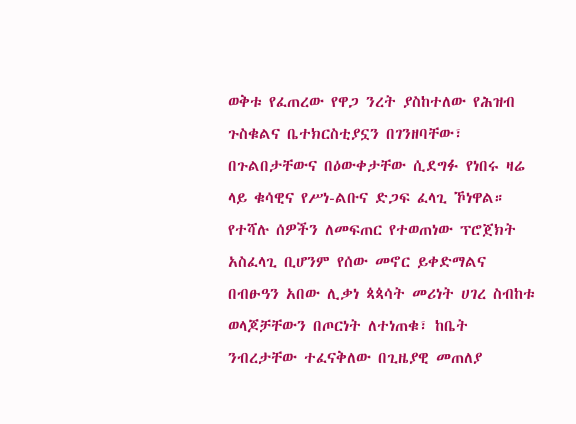ወቅቱ የፈጠረው የዋጋ ንረት ያስከተለው የሕዝብ ጉስቁልና ቤተክርስቲያኗን በገንዘባቸው፣ በጉልበታቸውና በዕውቀታቸው ሲደግፉ የነበሩ ዛሬ ላይ ቁሳዊና የሥነ-ልቡና ድጋፍ ፈላጊ ኾነዋል። የተሻሉ ሰዎችን ለመፍጠር የተወጠነው ፕሮጀክት አስፈላጊ ቢሆንም የሰው መኖር ይቀድማልና በብፁዓን አበው ሊቃነ ጳጳሳት መሪነት ሀገረ ስብከቱ ወላጆቻቸውን በጦርነት ለተነጠቁ፣ ከቤት ንብረታቸው ተፈናቅለው በጊዜያዊ መጠለያ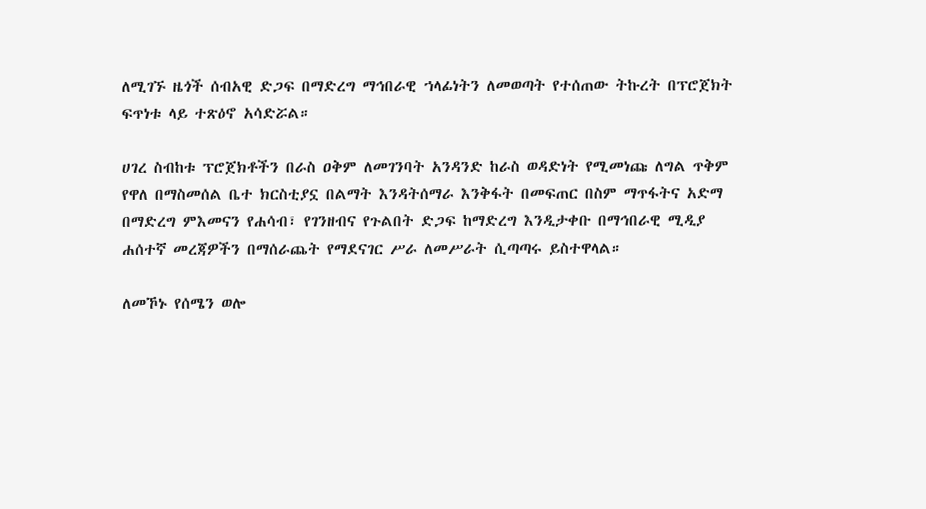ለሚገኙ ዜጎች ሰብአዊ ድጋፍ በማድረግ ማኅበራዊ ኀላፊነትን ለመወጣት የተሰጠው ትኩረት በፕሮጀክት ፍጥነቱ ላይ ተጽዕኖ አሳድሯል።

ሀገረ ስብከቱ ፕሮጀክቶችን በራስ ዐቅም ለመገንባት አንዳንድ ከራስ ወዳድነት የሚመነጩ ለግል ጥቅም የዋለ በማስመሰል ቤተ ክርስቲያኗ በልማት እንዳትሰማራ እንቅፋት በመፍጠር በስም ማጥፋትና አድማ በማድረግ ምእመናን የሐሳብ፣ የገንዘብና የጉልበት ድጋፍ ከማድረግ እንዲታቀቡ በማኅበራዊ ሚዲያ ሐሰተኛ መረጃዎችን በማሰራጨት የማደናገር ሥራ ለመሥራት ሲጣጣሩ ይስተዋላል።

ለመኾኑ የሰሜን ወሎ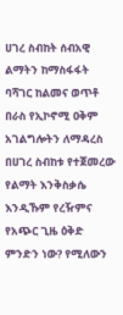ሀገረ ስብከት ሰብአዊ ልማትን ከማስፋፋት ባሻገር ከልመና ወጥቶ በራስ የኢኮኖሚ ዐቅም አገልግሎትን ለማዳረስ በሀገረ ስብከቱ የተጀመረው የልማት እንቅስቃሴ እንዲኹም የረዥምና የአጭር ጊዜ ዕቅድ ምንድን ነው? የሚለውን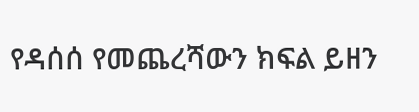የዳሰሰ የመጨረሻውን ክፍል ይዘን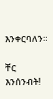እንቀርባለን።

ቸር እንሰንብት!